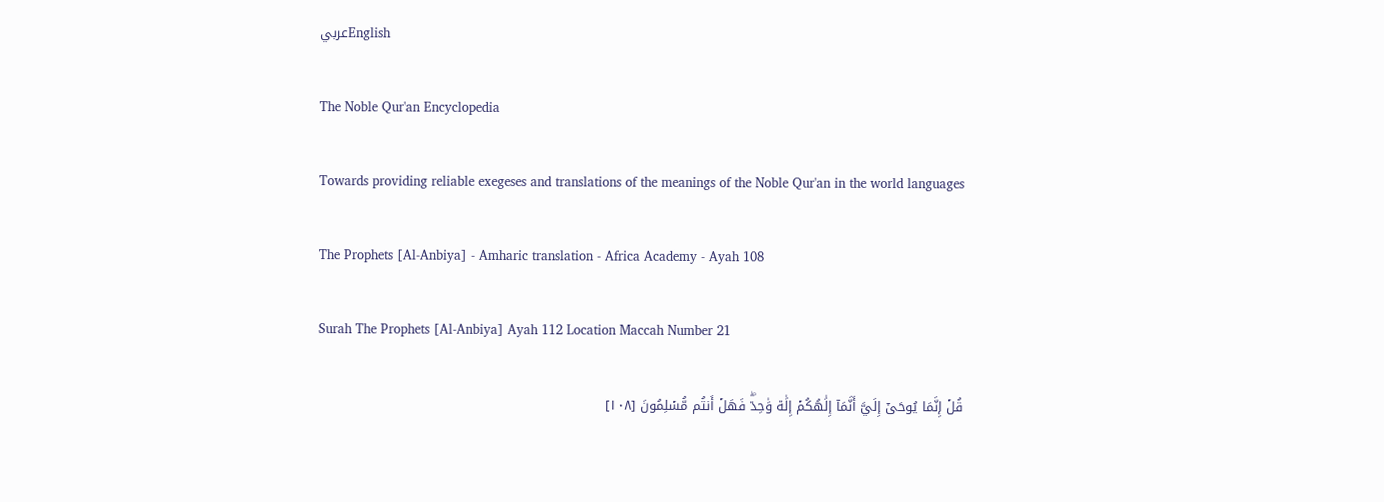عربيEnglish

The Noble Qur'an Encyclopedia

Towards providing reliable exegeses and translations of the meanings of the Noble Qur'an in the world languages

The Prophets [Al-Anbiya] - Amharic translation - Africa Academy - Ayah 108

Surah The Prophets [Al-Anbiya] Ayah 112 Location Maccah Number 21

قُلۡ إِنَّمَا يُوحَىٰٓ إِلَيَّ أَنَّمَآ إِلَٰهُكُمۡ إِلَٰهٞ وَٰحِدٞۖ فَهَلۡ أَنتُم مُّسۡلِمُونَ [١٠٨]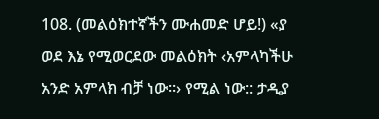108. (መልዕክተኛችን ሙሐመድ ሆይ!) «ያ ወደ እኔ የሚወርደው መልዕክት ‹አምላካችሁ አንድ አምላክ ብቻ ነው።› የሚል ነው:: ታዲያ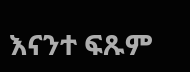እናንተ ፍጹም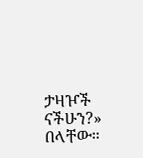ታዛዦች ናችሁን?» በላቸው።